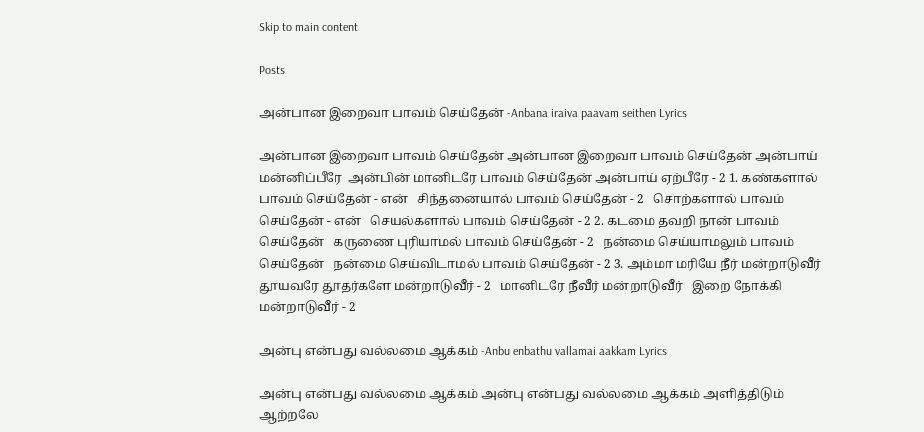Skip to main content

Posts

அன்பான இறைவா பாவம் செய்தேன் -Anbana iraiva paavam seithen Lyrics

அன்பான இறைவா பாவம் செய்தேன் அன்பான இறைவா பாவம் செய்தேன் அன்பாய் மன்னிப்பீரே  அன்பின் மானிடரே பாவம் செய்தேன் அன்பாய் ஏற்பீரே - 2 1. கண்களால் பாவம் செய்தேன் - என்   சிந்தனையால் பாவம் செய்தேன் - 2   சொற்களால் பாவம் செய்தேன் - என்   செயல்களால் பாவம் செய்தேன் - 2 2. கடமை தவறி நான் பாவம் செய்தேன்   கருணை புரியாமல் பாவம் செய்தேன் - 2   நன்மை செய்யாமலும் பாவம் செய்தேன்   நன்மை செய்விடாமல் பாவம் செய்தேன் - 2 3. அம்மா மரியே நீர் மன்றாடுவீர்   தூயவரே தூதர்களே மன்றாடுவீர் - 2   மானிடரே நீவீர் மன்றாடுவீர்   இறை நோக்கி மன்றாடுவீர் - 2

அன்பு என்பது வல்லமை ஆக்கம் -Anbu enbathu vallamai aakkam Lyrics

அன்பு என்பது வல்லமை ஆக்கம் அன்பு என்பது வல்லமை ஆக்கம் அளித்திடும் ஆற்றலே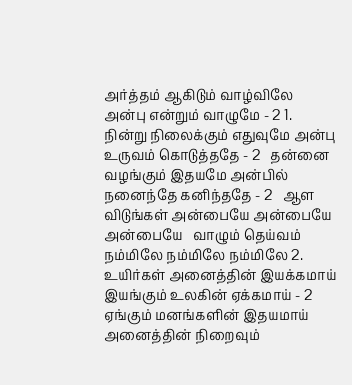அர்த்தம் ஆகிடும் வாழ்விலே அன்பு என்றும் வாழுமே - 2 1. நின்று நிலைக்கும் எதுவுமே அன்பு உருவம் கொடுத்ததே - 2   தன்னை வழங்கும் இதயமே அன்பில் நனைந்தே கனிந்ததே - 2   ஆள விடுங்கள் அன்பையே அன்பையே அன்பையே   வாழும் தெய்வம் நம்மிலே நம்மிலே நம்மிலே 2. உயிர்கள் அனைத்தின் இயக்கமாய்   இயங்கும் உலகின் ஏக்கமாய் - 2   ஏங்கும் மனங்களின் இதயமாய்   அனைத்தின் நிறைவும்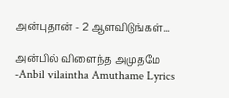அன்புதான் - 2 ஆளவிடுங்கள்...

அன்பில் விளைந்த அமுதமே -Anbil vilaintha Amuthame Lyrics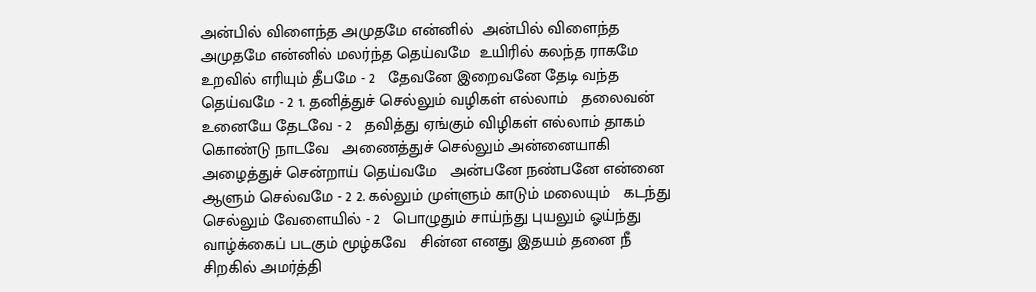அன்பில் விளைந்த அமுதமே என்னில்  அன்பில் விளைந்த அமுதமே என்னில் மலர்ந்த தெய்வமே  உயிரில் கலந்த ராகமே உறவில் எரியும் தீபமே - 2   தேவனே இறைவனே தேடி வந்த தெய்வமே - 2 1. தனித்துச் செல்லும் வழிகள் எல்லாம்   தலைவன் உனையே தேடவே - 2   தவித்து ஏங்கும் விழிகள் எல்லாம் தாகம் கொண்டு நாடவே   அணைத்துச் செல்லும் அன்னையாகி   அழைத்துச் சென்றாய் தெய்வமே   அன்பனே நண்பனே என்னை ஆளும் செல்வமே - 2 2. கல்லும் முள்ளும் காடும் மலையும்   கடந்து செல்லும் வேளையில் - 2   பொழுதும் சாய்ந்து புயலும் ஓய்ந்து   வாழ்க்கைப் படகும் மூழ்கவே   சின்ன எனது இதயம் தனை நீ   சிறகில் அமர்த்தி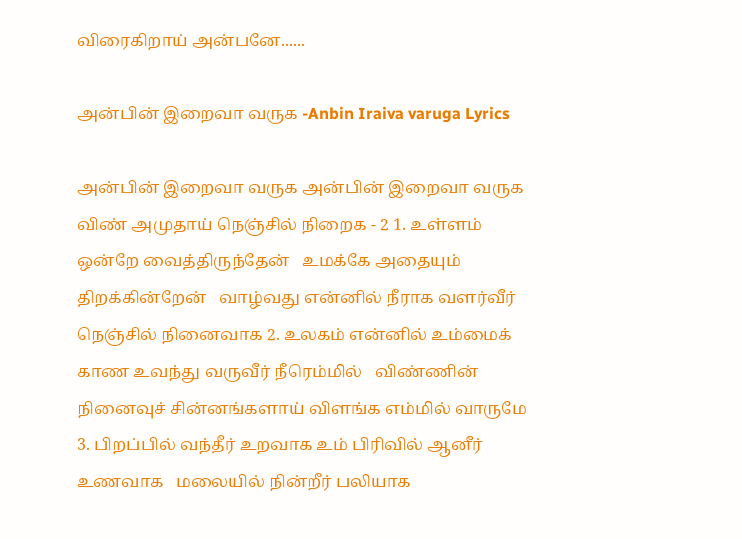விரைகிறாய் அன்பனே......

அன்பின் இறைவா வருக -Anbin Iraiva varuga Lyrics

அன்பின் இறைவா வருக அன்பின் இறைவா வருக விண் அமுதாய் நெஞ்சில் நிறைக - 2 1. உள்ளம் ஒன்றே வைத்திருந்தேன்   உமக்கே அதையும் திறக்கின்றேன்   வாழ்வது என்னில் நீராக வளர்வீர் நெஞ்சில் நினைவாக 2. உலகம் என்னில் உம்மைக் காண உவந்து வருவீர் நீரெம்மில்   விண்ணின் நினைவுச் சின்னங்களாய் விளங்க எம்மில் வாருமே 3. பிறப்பில் வந்தீர் உறவாக உம் பிரிவில் ஆனீர் உணவாக   மலையில் நின்றீர் பலியாக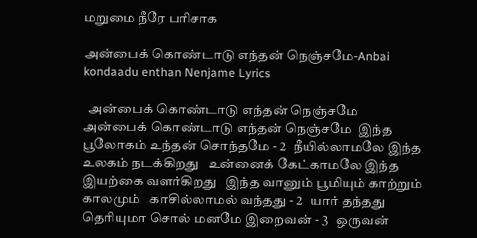மறுமை நீரே பரிசாக

அன்பைக் கொண்டாடு எந்தன் நெஞ்சமே-Anbai kondaadu enthan Nenjame Lyrics

  அன்பைக் கொண்டாடு எந்தன் நெஞ்சமே    அன்பைக் கொண்டாடு எந்தன் நெஞ்சமே  இந்த பூலோகம் உந்தன் சொந்தமே - 2   நீயில்லாமலே இந்த உலகம் நடக்கிறது   உன்னைக் கேட்காமலே இந்த இயற்கை வளர்கிறது   இந்த வானும் பூமியும் காற்றும் காலமும்   காசில்லாமல் வந்தது - 2   யார் தந்தது தெரியுமா சொல் மனமே இறைவன் - 3   ஒருவன்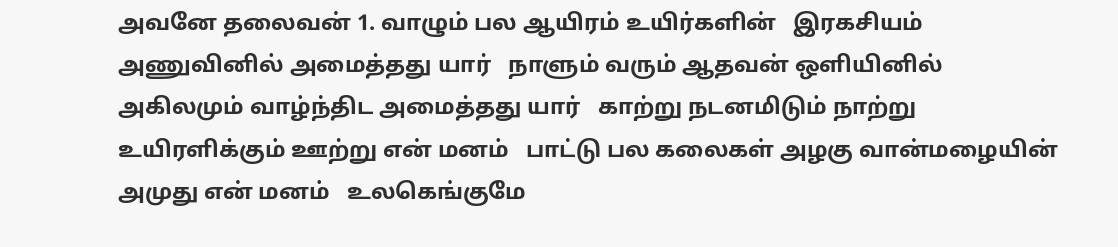அவனே தலைவன் 1. வாழும் பல ஆயிரம் உயிர்களின்   இரகசியம் அணுவினில் அமைத்தது யார்   நாளும் வரும் ஆதவன் ஒளியினில்   அகிலமும் வாழ்ந்திட அமைத்தது யார்   காற்று நடனமிடும் நாற்று உயிரளிக்கும் ஊற்று என் மனம்   பாட்டு பல கலைகள் அழகு வான்மழையின் அமுது என் மனம்   உலகெங்குமே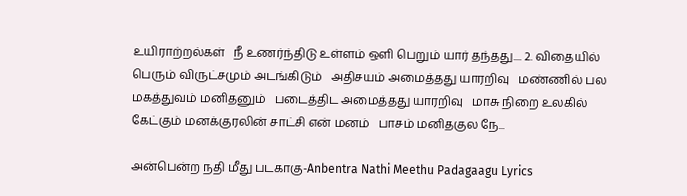உயிராற்றல்கள்   நீ உணர்ந்திடு உள்ளம் ஒளி பெறும் யார் தந்தது.... 2. விதையில் பெரும் விருட்சமும் அடங்கிடும்   அதிசயம் அமைத்தது யாரறிவு   மண்ணில் பல மகத்துவம் மனிதனும்   படைத்திட அமைத்தது யாரறிவு   மாசு நிறை உலகில் கேட்கும் மனக்குரலின் சாட்சி என் மனம்   பாசம் மனிதகுல நே...

அன்பென்ற நதி மீது படகாகு-Anbentra Nathi Meethu Padagaagu Lyrics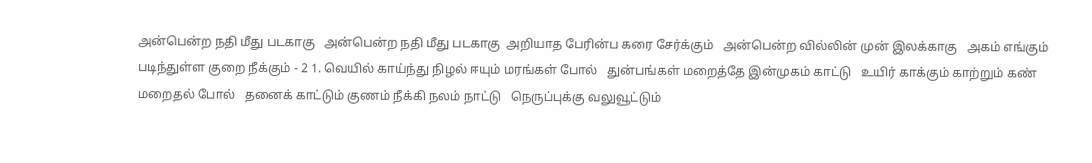அன்பென்ற நதி மீது படகாகு   அன்பென்ற நதி மீது படகாகு  அறியாத பேரின்ப கரை சேர்க்கும்   அன்பென்ற வில்லின் முன் இலக்காகு   அகம் எங்கும் படிந்துள்ள குறை நீக்கும் - 2 1. வெயில் காய்ந்து நிழல் ஈயும் மரங்கள் போல்   துன்பங்கள் மறைத்தே இன்முகம் காட்டு   உயிர் காக்கும் காற்றும் கண் மறைதல் போல்   தனைக் காட்டும் குணம் நீக்கி நலம் நாட்டு   நெருப்புக்கு வலுவூட்டும்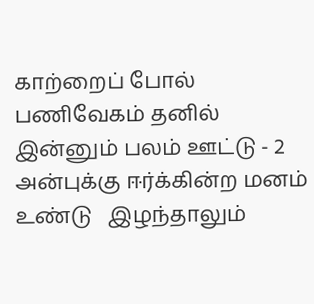காற்றைப் போல்   பணிவேகம் தனில் இன்னும் பலம் ஊட்டு - 2   அன்புக்கு ஈர்க்கின்ற மனம் உண்டு   இழந்தாலும்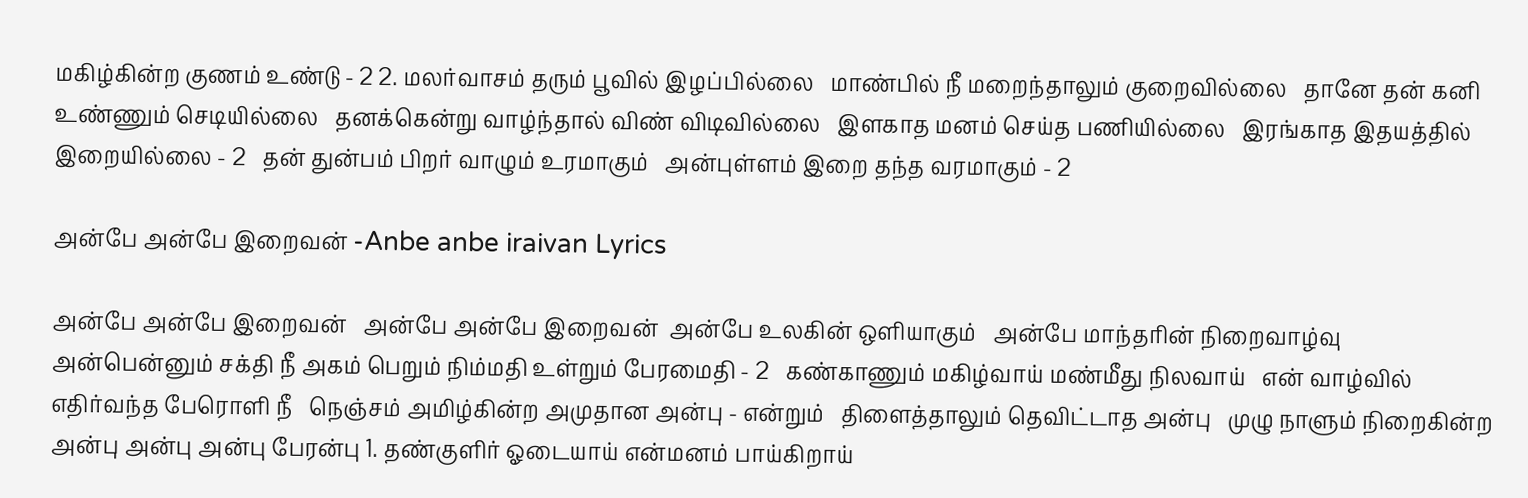மகிழ்கின்ற குணம் உண்டு - 2 2. மலர்வாசம் தரும் பூவில் இழப்பில்லை   மாண்பில் நீ மறைந்தாலும் குறைவில்லை   தானே தன் கனி உண்ணும் செடியில்லை   தனக்கென்று வாழ்ந்தால் விண் விடிவில்லை   இளகாத மனம் செய்த பணியில்லை   இரங்காத இதயத்தில் இறையில்லை - 2   தன் துன்பம் பிறர் வாழும் உரமாகும்   அன்புள்ளம் இறை தந்த வரமாகும் - 2

அன்பே அன்பே இறைவன் -Anbe anbe iraivan Lyrics

அன்பே அன்பே இறைவன்   அன்பே அன்பே இறைவன்  அன்பே உலகின் ஒளியாகும்   அன்பே மாந்தரின் நிறைவாழ்வு   அன்பென்னும் சக்தி நீ அகம் பெறும் நிம்மதி உள்றும் பேரமைதி - 2   கண்காணும் மகிழ்வாய் மண்மீது நிலவாய்   என் வாழ்வில் எதிர்வந்த பேரொளி நீ   நெஞ்சம் அமிழ்கின்ற அமுதான அன்பு - என்றும்   திளைத்தாலும் தெவிட்டாத அன்பு   முழு நாளும் நிறைகின்ற அன்பு அன்பு அன்பு பேரன்பு 1. தண்குளிர் ஓடையாய் என்மனம் பாய்கிறாய்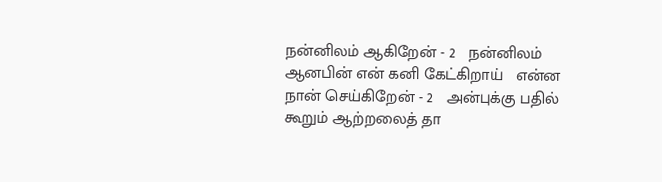நன்னிலம் ஆகிறேன் - 2   நன்னிலம் ஆனபின் என் கனி கேட்கிறாய்   என்ன நான் செய்கிறேன் - 2   அன்புக்கு பதில் கூறும் ஆற்றலைத் தா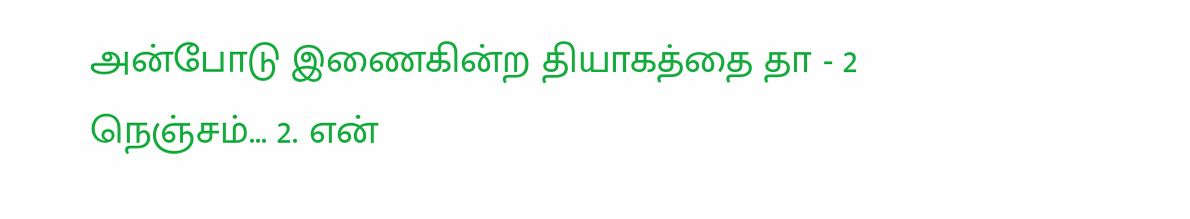அன்போடு இணைகின்ற தியாகத்தை தா - 2 நெஞ்சம்... 2. என்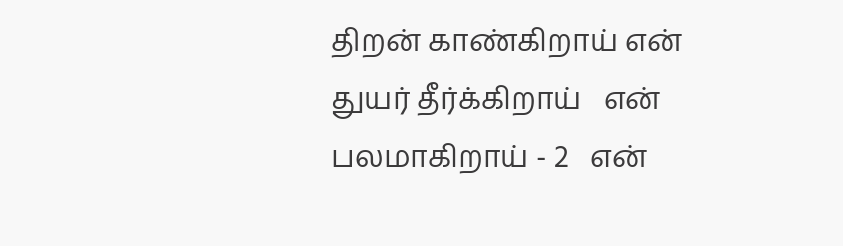திறன் காண்கிறாய் என் துயர் தீர்க்கிறாய்   என் பலமாகிறாய் - 2   என்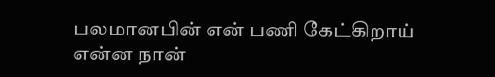பலமானபின் என் பணி கேட்கிறாய்   என்ன நான்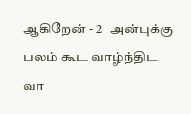ஆகிறேன் - 2   அன்புக்கு பலம் கூட வாழ்ந்திட வா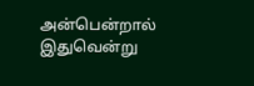அன்பென்றால் இதுவென்று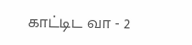காட்டிட வா - 2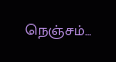நெஞ்சம்...